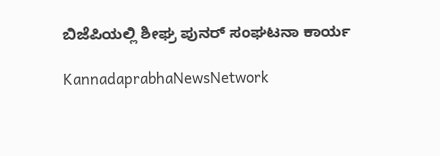ಬಿಜೆಪಿಯಲ್ಲಿ ಶೀಘ್ರ ಪುನರ್‌ ಸಂಘಟನಾ ಕಾರ್ಯ

KannadaprabhaNewsNetwork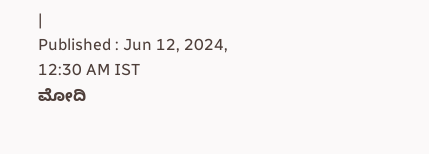|
Published : Jun 12, 2024, 12:30 AM IST
ಮೋದಿ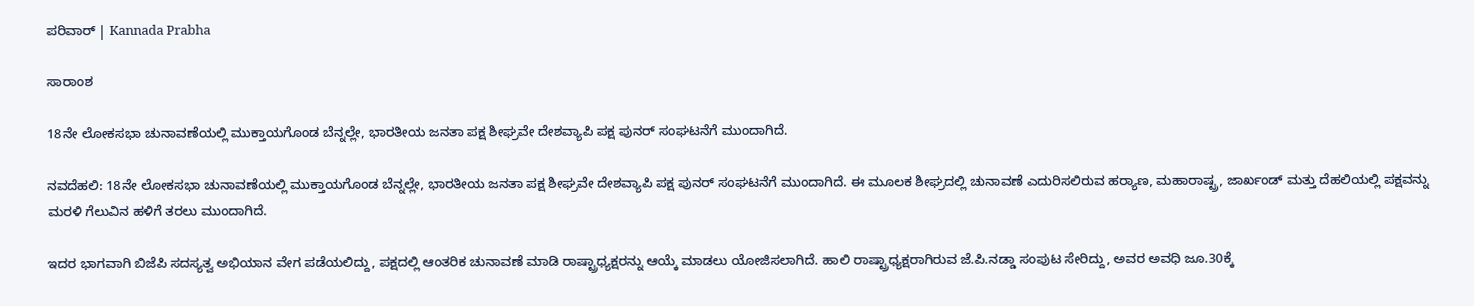ಪರಿವಾರ್‌ | Kannada Prabha

ಸಾರಾಂಶ

18ನೇ ಲೋಕಸಭಾ ಚುನಾವಣೆಯಲ್ಲಿ ಮುಕ್ತಾಯಗೊಂಡ ಬೆನ್ನಲ್ಲೇ, ಭಾರತೀಯ ಜನತಾ ಪಕ್ಷ ಶೀಘ್ರವೇ ದೇಶವ್ಯಾಪಿ ಪಕ್ಷ ಪುನರ್‌ ಸಂಘಟನೆಗೆ ಮುಂದಾಗಿದೆ.

ನವದೆಹಲಿ: 18ನೇ ಲೋಕಸಭಾ ಚುನಾವಣೆಯಲ್ಲಿ ಮುಕ್ತಾಯಗೊಂಡ ಬೆನ್ನಲ್ಲೇ, ಭಾರತೀಯ ಜನತಾ ಪಕ್ಷ ಶೀಘ್ರವೇ ದೇಶವ್ಯಾಪಿ ಪಕ್ಷ ಪುನರ್‌ ಸಂಘಟನೆಗೆ ಮುಂದಾಗಿದೆ. ಈ ಮೂಲಕ ಶೀಘ್ರದಲ್ಲಿ ಚುನಾವಣೆ ಎದುರಿಸಲಿರುವ ಹರ್‍ಯಾಣ, ಮಹಾರಾಷ್ಟ್ರ, ಜಾರ್ಖಂಡ್‌ ಮತ್ತು ದೆಹಲಿಯಲ್ಲಿ ಪಕ್ಷವನ್ನು ಮರಳಿ ಗೆಲುವಿನ ಹಳಿಗೆ ತರಲು ಮುಂದಾಗಿದೆ.

ಇದರ ಭಾಗವಾಗಿ ಬಿಜೆಪಿ ಸದಸ್ಯತ್ವ ಅಭಿಯಾನ ವೇಗ ಪಡೆಯಲಿದ್ದು, ಪಕ್ಷದಲ್ಲಿ ಆಂತರಿಕ ಚುನಾವಣೆ ಮಾಡಿ ರಾಷ್ಟ್ರಾಧ್ಯಕ್ಷರನ್ನು ಆಯ್ಕೆ ಮಾಡಲು ಯೋಜಿಸಲಾಗಿದೆ. ಹಾಲಿ ರಾಷ್ಟ್ರಾಧ್ಯಕ್ಷರಾಗಿರುವ ಜೆ.ಪಿ.ನಡ್ಡಾ ಸಂಪುಟ ಸೇರಿದ್ದು, ಅವರ ಅವಧಿ ಜೂ.30ಕ್ಕೆ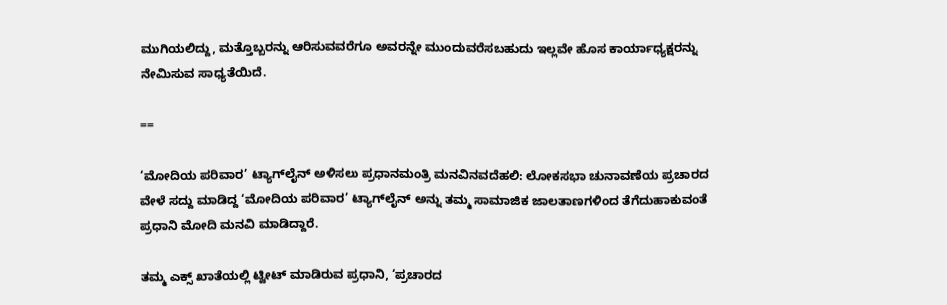ಮುಗಿಯಲಿದ್ದು, ಮತ್ತೊಬ್ಬರನ್ನು ಆರಿಸುವವರೆಗೂ ಅವರನ್ನೇ ಮುಂದುವರೆಸಬಹುದು ಇಲ್ಲವೇ ಹೊಸ ಕಾರ್ಯಾಧ್ಯಕ್ಷರನ್ನು ನೇಮಿಸುವ ಸಾಧ್ಯತೆಯಿದೆ.

==

‘ಮೋದಿಯ ಪರಿವಾರ’ ಟ್ಯಾಗ್‌ಲೈನ್‌ ಅಳಿಸಲು ಪ್ರಧಾನಮಂತ್ರಿ ಮನವಿನವದೆಹಲಿ: ಲೋಕಸಭಾ ಚುನಾವಣೆಯ ಪ್ರಚಾರದ ವೇಳೆ ಸದ್ದು ಮಾಡಿದ್ದ ‘ಮೋದಿಯ ಪರಿವಾರ’ ಟ್ಯಾಗ್‌ಲೈನ್‌ ಅನ್ನು ತಮ್ಮ ಸಾಮಾಜಿಕ ಜಾಲತಾಣಗಳಿಂದ ತೆಗೆದುಹಾಕುವಂತೆ ಪ್ರಧಾನಿ ಮೋದಿ ಮನವಿ ಮಾಡಿದ್ದಾರೆ.

ತಮ್ಮ ಎಕ್ಸ್‌ ಖಾತೆಯಲ್ಲಿ ಟ್ವೀಟ್‌ ಮಾಡಿರುವ ಪ್ರಧಾನಿ, ‘ಪ್ರಚಾರದ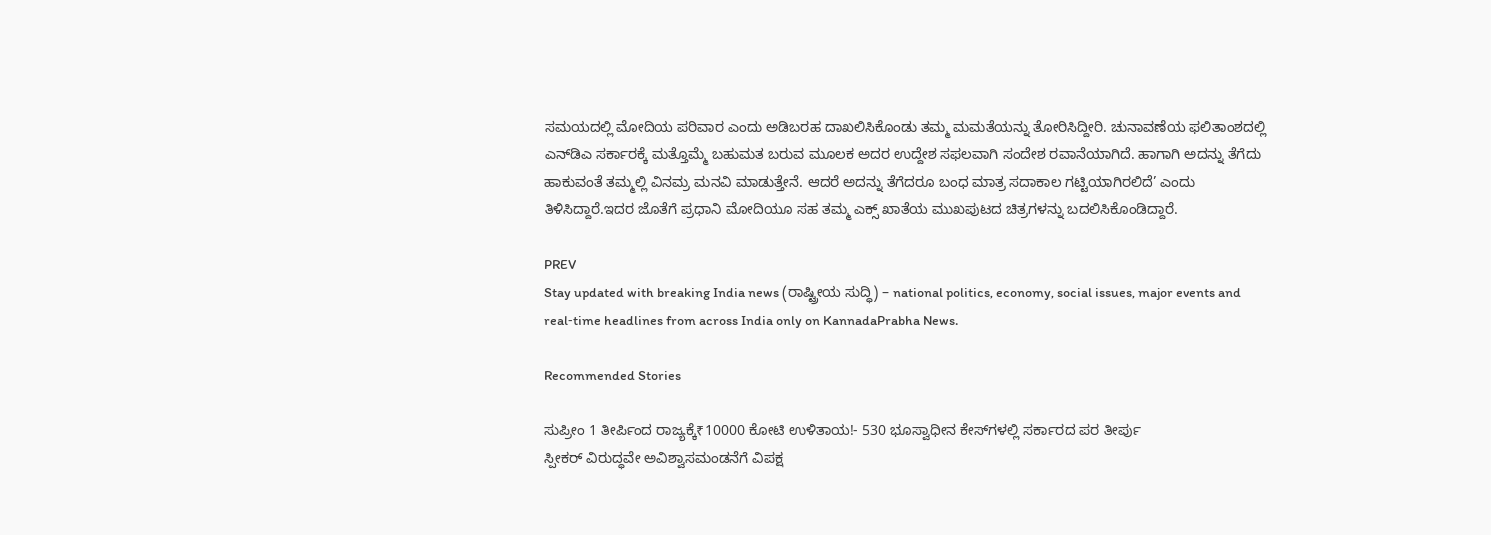ಸಮಯದಲ್ಲಿ ಮೋದಿಯ ಪರಿವಾರ ಎಂದು ಅಡಿಬರಹ ದಾಖಲಿಸಿಕೊಂಡು ತಮ್ಮ ಮಮತೆಯನ್ನು ತೋರಿಸಿದ್ದೀರಿ. ಚುನಾವಣೆಯ ಫಲಿತಾಂಶದಲ್ಲಿ ಎನ್‌ಡಿಎ ಸರ್ಕಾರಕ್ಕೆ ಮತ್ತೊಮ್ಮೆ ಬಹುಮತ ಬರುವ ಮೂಲಕ ಅದರ ಉದ್ದೇಶ ಸಫಲವಾಗಿ ಸಂದೇಶ ರವಾನೆಯಾಗಿದೆ. ಹಾಗಾಗಿ ಅದನ್ನು ತೆಗೆದು ಹಾಕುವಂತೆ ತಮ್ಮಲ್ಲಿ ವಿನಮ್ರ ಮನವಿ ಮಾಡುತ್ತೇನೆ. ಆದರೆ ಅದನ್ನು ತೆಗೆದರೂ ಬಂಧ ಮಾತ್ರ ಸದಾಕಾಲ ಗಟ್ಟಿಯಾಗಿರಲಿದೆ’ ಎಂದು ತಿಳಿಸಿದ್ದಾರೆ.ಇದರ ಜೊತೆಗೆ ಪ್ರಧಾನಿ ಮೋದಿಯೂ ಸಹ ತಮ್ಮ ಎಕ್ಸ್‌ ಖಾತೆಯ ಮುಖಪುಟದ ಚಿತ್ರಗಳನ್ನು ಬದಲಿಸಿಕೊಂಡಿದ್ದಾರೆ.

PREV
Stay updated with breaking India news (ರಾಷ್ಟ್ರೀಯ ಸುದ್ಧಿ) – national politics, economy, social issues, major events and real‑time headlines from across India only on KannadaPrabha News.

Recommended Stories

ಸುಪ್ರೀಂ 1 ತೀರ್ಪಿಂದ ರಾಜ್ಯಕ್ಕೆ₹10000 ಕೋಟಿ ಉಳಿತಾಯ!- 530 ಭೂಸ್ವಾಧೀನ ಕೇಸ್‌ಗಳಲ್ಲಿ ಸರ್ಕಾರದ ಪರ ತೀರ್ಪು
ಸ್ಪೀಕರ್‌ ವಿರುದ್ಧವೇ ಅವಿಶ್ವಾಸಮಂಡನೆಗೆ ವಿಪಕ್ಷ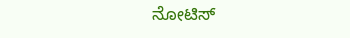ನೋಟಿಸ್‌